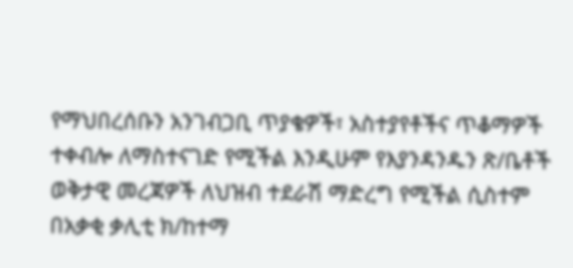የማህበረሰቡን አንገብጋቢ ጥያቄዎች፣ አስተያየቶችና ጥቆማዎች ተቀብሎ ለማስተናገድ የሚችል እንዲሁም የእያንዳንዱን ጽ/ቤቶች ወቅታዊ መረጃዎች ለህዝብ ተደራሽ ማድረግ የሚችል ሲስተም በአቃቂ ቃሊቲ ክ/ከተማ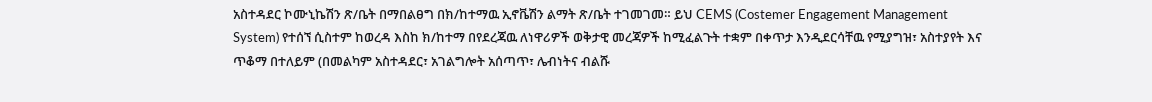አስተዳደር ኮሙኒኬሽን ጽ/ቤት በማበልፀግ በክ/ከተማዉ ኢኖቬሽን ልማት ጽ/ቤት ተገመገመ። ይህ CEMS (Costemer Engagement Management System) የተሰኘ ሲስተም ከወረዳ እስከ ክ/ከተማ በየደረጃዉ ለነዋሪዎች ወቅታዊ መረጃዎች ከሚፈልጉት ተቋም በቀጥታ እንዲደርሳቸዉ የሚያግዝ፣ አስተያየት እና ጥቆማ በተለይም (በመልካም አስተዳደር፣ አገልግሎት አሰጣጥ፣ ሌብነትና ብልሹ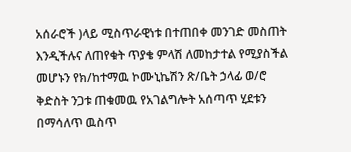አሰራሮች )ላይ ሚስጥራዊነቱ በተጠበቀ መንገድ መስጠት እንዲችሉና ለጠየቁት ጥያቄ ምላሽ ለመከታተል የሚያስችል መሆኑን የክ/ከተማዉ ኮሙኒኬሽን ጽ/ቤት ኃላፊ ወ/ሮ ቅድስት ንጋቱ ጠቁመዉ የአገልግሎት አሰጣጥ ሂደቱን በማሳለጥ ዉስጥ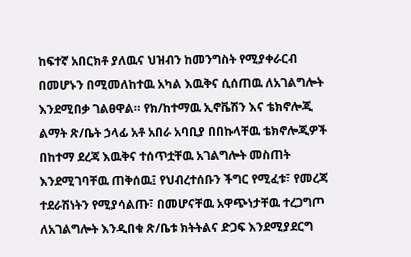ከፍተኛ አበርክቶ ያለዉና ህዝብን ከመንግስት የሚያቀራርብ በመሆኑን በሚመለከተዉ አካል እዉቅና ሲሰጠዉ ለአገልግሎት እንደሚበቃ ገልፀዋል። የክ/ከተማዉ ኢኖቬሽን እና ቴክኖሎጂ ልማት ጽ/ቤት ኃላፊ አቶ አበራ አባቢያ በበኩላቸዉ ቴክኖሎጂዎች በከተማ ደረጃ እዉቅና ተሰጥቷቸዉ አገልግሎት መስጠት እንደሚገባቸዉ ጠቅሰዉ፤ የህብረተሰቡን ችግር የሚፈቱ፣ የመረጃ ተደራሽነትን የሚያሳልጡ፣ በመሆናቸዉ አዋጭነታቸዉ ተረጋግጦ ለአገልግሎት እንዲበቁ ጽ/ቤቱ ክትትልና ድጋፍ እንደሚያደርግ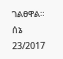ገልፀዋል። ሰኔ 23/2017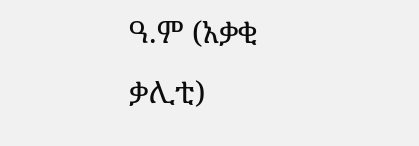ዓ.ም (አቃቂ ቃሊቲ)